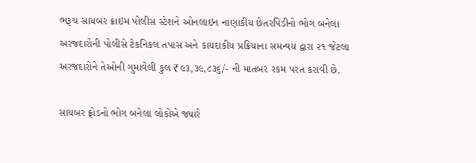ભરૂચ સાયબર ક્રાઇમ પોલીસ સ્ટેશને ઓનલાઇન નાણાકીય છેતરપિંડીનો ભોગ બનેલા અરજદારોની પોલીસે ટેકનિકલ તપાસ અને કાયદાકીય પ્રક્રિયાના સમન્વય દ્વારા ૨૧ જેટલા અરજદારોને તેઓની ગુમાવેલી કુલ ₹૯૩,૩૯,૮૩૬/- ની માતબર રકમ પરત કરાવી છે.

સાયબર ફ્રોડનો ભોગ બનેલા લોકોએ જ્યારે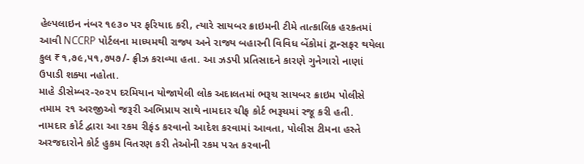હેલ્પલાઇન નંબર ૧૯૩૦ પર ફરિયાદ કરી, ત્યારે સાયબર ક્રાઇમની ટીમે તાત્કાલિક હરકતમાં આવી NCCRP પોર્ટલના માધ્યમથી રાજ્ય અને રાજ્ય બહારની વિવિધ બેંકોમાં ટ્રાન્સફર થયેલા કુલ ₹૧,૭૯,૫૧,૭૫૭/- ફ્રીઝ કરાવ્યા હતા. આ ઝડપી પ્રતિસાદને કારણે ગુનેગારો નાણાં ઉપાડી શક્યા નહોતા.
માહે ડીસેમ્બર-૨૦૨૫ દરમિયાન યોજાયેલી લોક અદાલતમાં ભરૂચ સાયબર ક્રાઇમ પોલીસે તમામ ૨૧ અરજીઓ જરૂરી અભિપ્રાય સાથે નામદાર ચીફ કોર્ટ ભરૂચમાં રજૂ કરી હતી. નામદાર કોર્ટ દ્વારા આ રકમ રીફંડ કરવાનો આદેશ કરવામાં આવતા, પોલીસ ટીમના હસ્તે અરજદારોને કોર્ટ હુકમ વિતરણ કરી તેઓની રકમ પરત કરવાની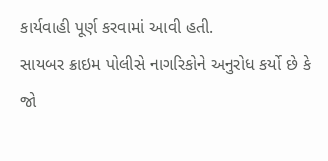કાર્યવાહી પૂર્ણ કરવામાં આવી હતી.
સાયબર ક્રાઇમ પોલીસે નાગરિકોને અનુરોધ કર્યો છે કે જો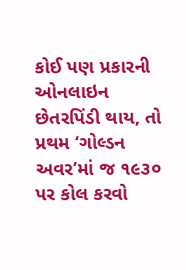કોઈ પણ પ્રકારની ઓનલાઇન છેતરપિંડી થાય, તો પ્રથમ ‘ગોલ્ડન અવર’માં જ ૧૯૩૦ પર કોલ કરવો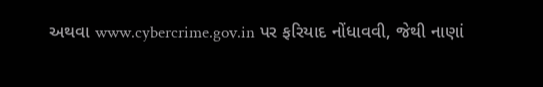અથવા www.cybercrime.gov.in પર ફરિયાદ નોંધાવવી, જેથી નાણાં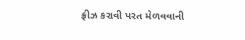ફ્રીઝ કરાવી પરત મેળવવાની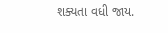શક્યતા વધી જાય.